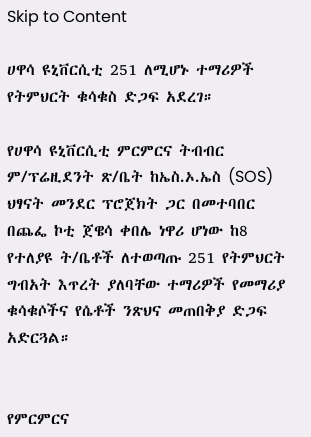Skip to Content

ሀዋሳ ዩኒቨርሲቲ 251 ለሚሆኑ ተማሪዎች የትምህርት ቁሳቁስ ድጋፍ አደረገ።

የሀዋሳ ዩኒቨርሲቲ ምርምርና ትብብር ም/ፕሬዚደንት ጽ/ቤት ከኤስ.ኦ.ኤስ (SOS) ህፃናት መንደር ፕሮጀክት ጋር በመተባበር በጨፌ ኮቲ ጀዌሳ ቀበሌ ነዋሪ ሆነው ከ8 የተለያዩ ት/ቤቶች ለተወጣጡ 251 የትምህርት ግብአት እጥረት ያለባቸው ተማሪዎች የመማሪያ ቁሳቁሶችና የሴቶች ንጽህና መጠበቅያ ድጋፍ አድርጓል።


የምርምርና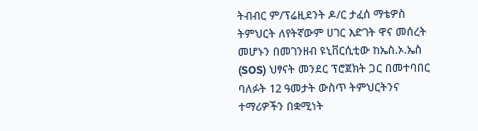ትብብር ም/ፕሬዚደንት ዶ/ር ታፈሰ ማቴዎስ ትምህርት ለየትኛውም ሀገር እድገት ዋና መሰረት መሆኑን በመገንዘብ ዩኒቨርሲቲው ከኤስ.ኦ.ኤስ (SOS) ህፃናት መንደር ፕሮጀክት ጋር በመተባበር ባለፉት 12 ዓመታት ውስጥ ትምህርትንና ተማሪዎችን በቋሚነት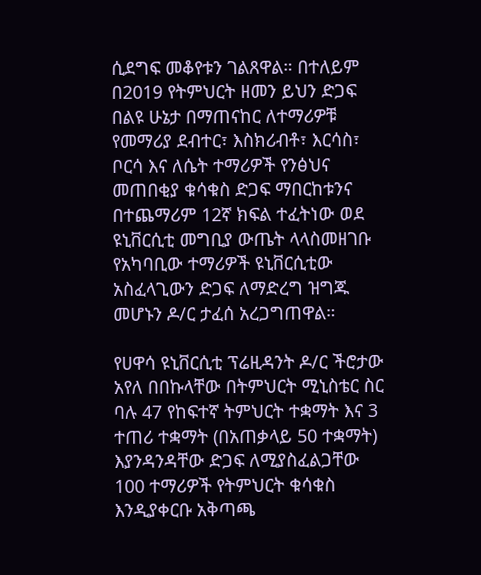ሲደግፍ መቆየቱን ገልጸዋል። በተለይም በ2019 የትምህርት ዘመን ይህን ድጋፍ በልዩ ሁኔታ በማጠናከር ለተማሪዎቹ የመማሪያ ደብተር፣ እስክሪብቶ፣ እርሳስ፣ ቦርሳ እና ለሴት ተማሪዎች የንፅህና መጠበቂያ ቁሳቁስ ድጋፍ ማበርከቱንና በተጨማሪም 12ኛ ክፍል ተፈትነው ወደ ዩኒቨርሲቲ መግቢያ ውጤት ላላስመዘገቡ የአካባቢው ተማሪዎች ዩኒቨርሲቲው አስፈላጊውን ድጋፍ ለማድረግ ዝግጁ መሆኑን ዶ/ር ታፈሰ አረጋግጠዋል።

የሀዋሳ ዩኒቨርሲቲ ፕሬዚዳንት ዶ/ር ችሮታው አየለ በበኩላቸው በትምህርት ሚኒስቴር ስር ባሉ 47 የከፍተኛ ትምህርት ተቋማት እና 3 ተጠሪ ተቋማት (በአጠቃላይ 50 ተቋማት) እያንዳንዳቸው ድጋፍ ለሚያስፈልጋቸው 100 ተማሪዎች የትምህርት ቁሳቁስ እንዲያቀርቡ አቅጣጫ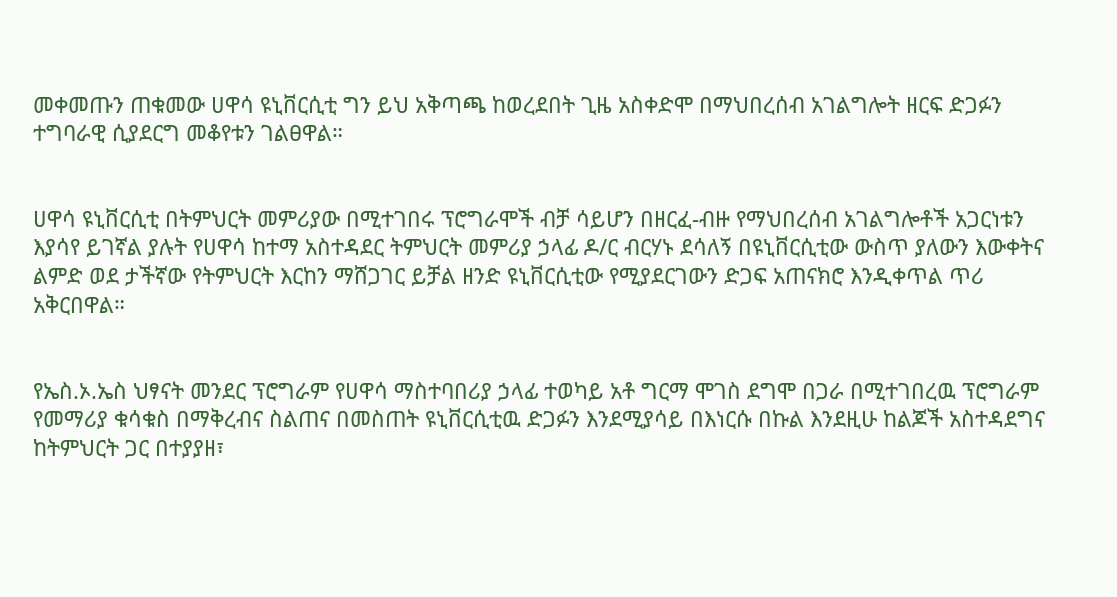መቀመጡን ጠቁመው ሀዋሳ ዩኒቨርሲቲ ግን ይህ አቅጣጫ ከወረደበት ጊዜ አስቀድሞ በማህበረሰብ አገልግሎት ዘርፍ ድጋፉን ተግባራዊ ሲያደርግ መቆየቱን ገልፀዋል።


ሀዋሳ ዩኒቨርሲቲ በትምህርት መምሪያው በሚተገበሩ ፕሮግራሞች ብቻ ሳይሆን በዘርፈ-ብዙ የማህበረሰብ አገልግሎቶች አጋርነቱን እያሳየ ይገኛል ያሉት የሀዋሳ ከተማ አስተዳደር ትምህርት መምሪያ ኃላፊ ዶ/ር ብርሃኑ ደሳለኝ በዩኒቨርሲቲው ውስጥ ያለውን እውቀትና ልምድ ወደ ታችኛው የትምህርት እርከን ማሸጋገር ይቻል ዘንድ ዩኒቨርሲቲው የሚያደርገውን ድጋፍ አጠናክሮ እንዲቀጥል ጥሪ አቅርበዋል።


የኤስ.ኦ.ኤስ ህፃናት መንደር ፕሮግራም የሀዋሳ ማስተባበሪያ ኃላፊ ተወካይ አቶ ግርማ ሞገስ ደግሞ በጋራ በሚተገበረዉ ፕሮግራም የመማሪያ ቁሳቁስ በማቅረብና ስልጠና በመስጠት ዩኒቨርሲቲዉ ድጋፉን እንደሚያሳይ በእነርሱ በኩል እንደዚሁ ከልጆች አስተዳደግና ከትምህርት ጋር በተያያዘ፣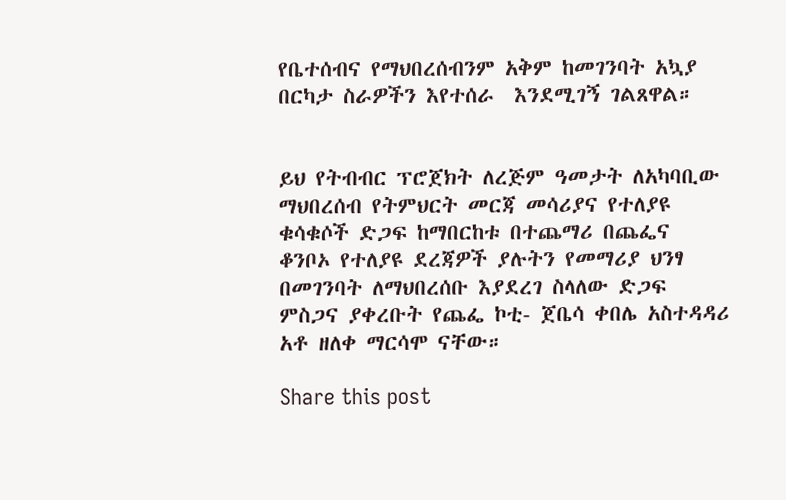የቤተሰብና የማህበረሰብንም አቅም ከመገንባት አኳያ በርካታ ስራዎችን እየተሰራ  እንደሚገኝ ገልጸዋል።


ይህ የትብብር ፕሮጀክት ለረጅም ዓመታት ለአካባቢው ማህበረሰብ የትምህርት መርጃ መሳሪያና የተለያዩ ቁሳቁሶች ድጋፍ ከማበርከቱ በተጨማሪ በጨፌና ቆንቦኦ የተለያዩ ደረጃዎች ያሉትን የመማሪያ ህንፃ በመገንባት ለማህበረሰቡ እያደረገ ስላለው ድጋፍ ምስጋና ያቀረቡት የጨፌ ኮቲ- ጀቤሳ ቀበሌ አስተዳዳሪ አቶ ዘለቀ ማርሳሞ ናቸው።

Share this post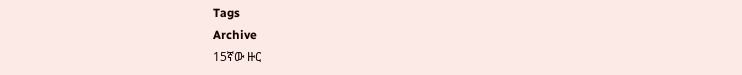Tags
Archive
15ኛው ዙር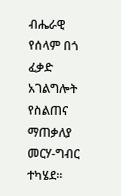ብሔራዊ የሰላም በጎ ፈቃድ አገልግሎት የስልጠና ማጠቃለያ መርሃ-ግብር ተካሄደ።